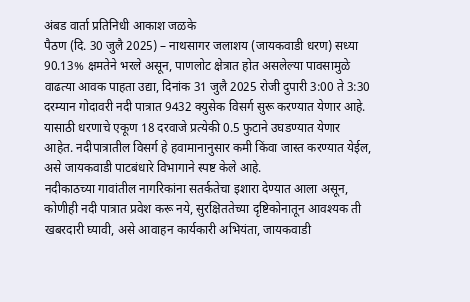अंबड वार्ता प्रतिनिधी आकाश जळके
पैठण (दि. 30 जुलै 2025) – नाथसागर जलाशय (जायकवाडी धरण) सध्या 90.13% क्षमतेने भरले असून, पाणलोट क्षेत्रात होत असलेल्या पावसामुळे वाढत्या आवक पाहता उद्या, दिनांक 31 जुलै 2025 रोजी दुपारी 3:00 ते 3:30 दरम्यान गोदावरी नदी पात्रात 9432 क्युसेक विसर्ग सुरू करण्यात येणार आहे.
यासाठी धरणाचे एकूण 18 दरवाजे प्रत्येकी 0.5 फुटाने उघडण्यात येणार आहेत. नदीपात्रातील विसर्ग हे हवामानानुसार कमी किंवा जास्त करण्यात येईल, असे जायकवाडी पाटबंधारे विभागाने स्पष्ट केले आहे.
नदीकाठच्या गावांतील नागरिकांना सतर्कतेचा इशारा देण्यात आला असून, कोणीही नदी पात्रात प्रवेश करू नये, सुरक्षिततेच्या दृष्टिकोनातून आवश्यक ती खबरदारी घ्यावी, असे आवाहन कार्यकारी अभियंता, जायकवाडी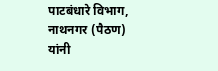पाटबंधारे विभाग, नाथनगर (पैठण) यांनी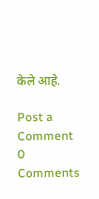केले आहे.

Post a Comment
0 Comments